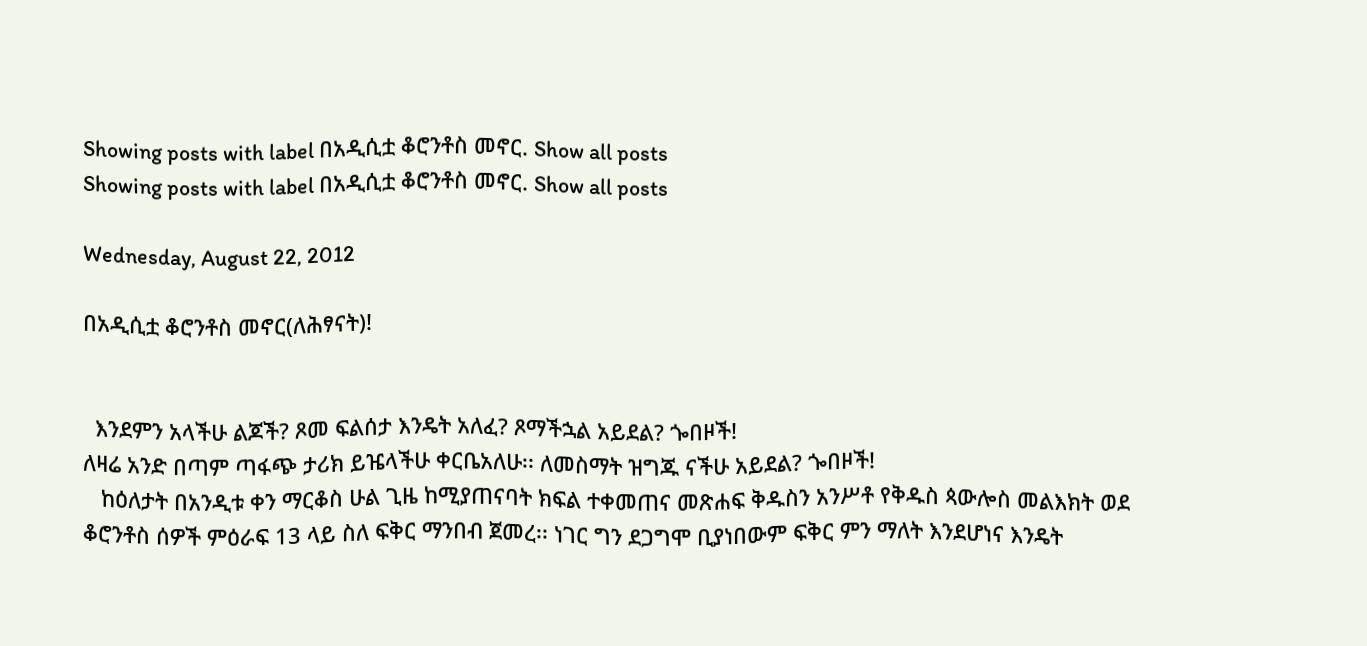Showing posts with label በአዲሲቷ ቆሮንቶስ መኖር. Show all posts
Showing posts with label በአዲሲቷ ቆሮንቶስ መኖር. Show all posts

Wednesday, August 22, 2012

በአዲሲቷ ቆሮንቶስ መኖር(ለሕፃናት)!


  እንደምን አላችሁ ልጆች? ጾመ ፍልሰታ እንዴት አለፈ? ጾማችኋል አይደል? ጐበዞች!
ለዛሬ አንድ በጣም ጣፋጭ ታሪክ ይዤላችሁ ቀርቤአለሁ፡፡ ለመስማት ዝግጁ ናችሁ አይደል? ጐበዞች!
   ከዕለታት በአንዲቱ ቀን ማርቆስ ሁል ጊዜ ከሚያጠናባት ክፍል ተቀመጠና መጽሐፍ ቅዱስን አንሥቶ የቅዱስ ጳውሎስ መልእክት ወደ ቆሮንቶስ ሰዎች ምዕራፍ 13 ላይ ስለ ፍቅር ማንበብ ጀመረ፡፡ ነገር ግን ደጋግሞ ቢያነበውም ፍቅር ምን ማለት እንደሆነና እንዴት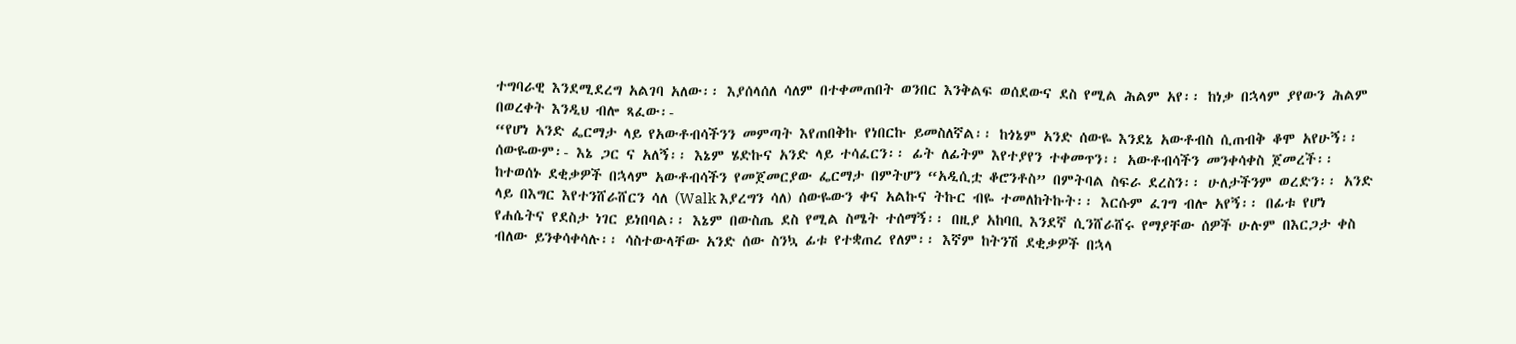ተግባራዊ እንደሚደረግ አልገባ አለው፡፡ እያሰላሰለ ሳለም በተቀመጠበት ወንበር እንቅልፍ ወሰደውና ደስ የሚል ሕልም አየ፡፡ ከነቃ በኋላም ያየውን ሕልም በወረቀት እንዲህ ብሎ ጻፈው፡-
“የሆነ አንድ ፌርማታ ላይ የአውቶብሳችንን መምጣት እየጠበቅኩ የነበርኩ ይመስለኛል፡፡ ከጎኔም አንድ ሰውዬ እንደኔ አውቶብስ ሲጠብቅ ቆሞ አየሁኝ፡፡ ሰውዬውም፡- እኔ ጋር ና አለኝ፡፡ እኔም ሄድኩና አንድ ላይ ተሳፈርን፡፡ ፊት ለፊትም እየተያየን ተቀመጥን፡፡ አውቶብሳችን መንቀሳቀስ ጀመረች፡፡ ከተወሰኑ ደቂቃዎች በኋላም አውቶብሳችን የመጀመርያው ፌርማታ በምትሆን “አዲሲቷ ቆሮንቶስ” በምትባል ስፍራ ደረስን፡፡ ሁለታችንም ወረድን፡፡ አንድ ላይ በእግር እየተንሸራሸርን ሳለ (Walk እያረግን ሳለ) ሰውዬውን ቀና አልኩና ትኩር ብዬ ተመለከትኩት፡፡ እርሱም ፈገግ ብሎ አየኝ፡፡ በፊቱ የሆነ የሐሴትና የደስታ ነገር ይነበባል፡፡ እኔም በውስጤ ደስ የሚል ስሜት ተሰማኝ፡፡ በዚያ አከባቢ እንደኛ ሲንሸራሸሩ የማያቸው ሰዎች ሁሉም በእርጋታ ቀስ ብለው ይንቀሳቀሳሉ፡፡ ሳስተውላቸው አንድ ሰው ስንኳ ፊቱ የተቋጠረ የለም፡፡ እኛም ከትንሽ ደቂቃዎች በኋላ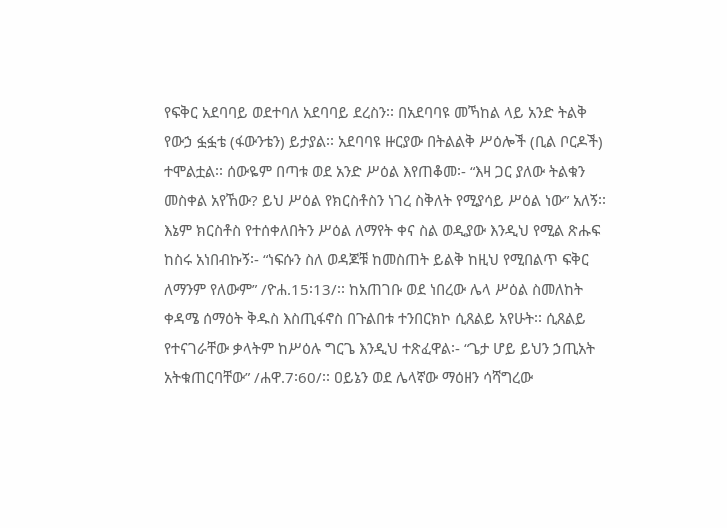የፍቅር አደባባይ ወደተባለ አደባባይ ደረስን፡፡ በአደባባዩ መኻከል ላይ አንድ ትልቅ የውኃ ፏፏቴ (ፋውንቴን) ይታያል፡፡ አደባባዩ ዙርያው በትልልቅ ሥዕሎች (ቢል ቦርዶች) ተሞልቷል፡፡ ሰውዬም በጣቱ ወደ አንድ ሥዕል እየጠቆመ፡- “እዛ ጋር ያለው ትልቁን መስቀል አየኸው? ይህ ሥዕል የክርስቶስን ነገረ ስቅለት የሚያሳይ ሥዕል ነው” አለኝ፡፡ እኔም ክርስቶስ የተሰቀለበትን ሥዕል ለማየት ቀና ስል ወዲያው እንዲህ የሚል ጽሑፍ ከስሩ አነበብኩኝ፡- “ነፍሱን ስለ ወዳጆቹ ከመስጠት ይልቅ ከዚህ የሚበልጥ ፍቅር ለማንም የለውም” /ዮሐ.15፡13/፡፡ ከአጠገቡ ወደ ነበረው ሌላ ሥዕል ስመለከት ቀዳሜ ሰማዕት ቅዱስ እስጢፋኖስ በጉልበቱ ተንበርክኮ ሲጸልይ አየሁት፡፡ ሲጸልይ የተናገራቸው ቃላትም ከሥዕሉ ግርጌ እንዲህ ተጽፈዋል፡- “ጌታ ሆይ ይህን ኃጢአት አትቁጠርባቸው” /ሐዋ.7፡60/፡፡ ዐይኔን ወደ ሌላኛው ማዕዘን ሳሻግረው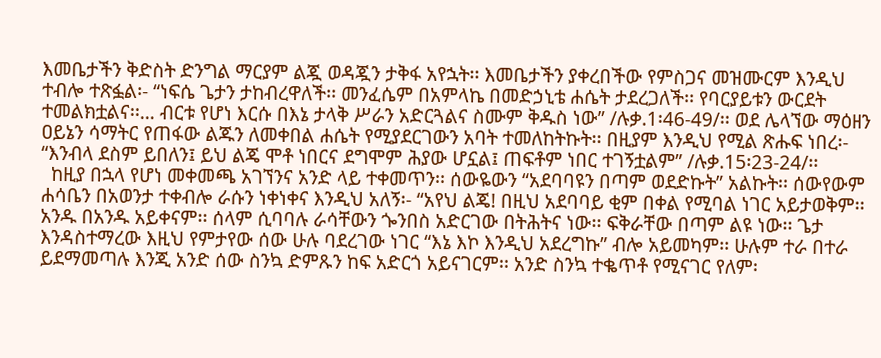እመቤታችን ቅድስት ድንግል ማርያም ልጇ ወዳጇን ታቅፋ አየኋት፡፡ እመቤታችን ያቀረበችው የምስጋና መዝሙርም እንዲህ ተብሎ ተጽፏል፡- “ነፍሴ ጌታን ታከብረዋለች፡፡ መንፈሴም በአምላኬ በመድኃኒቴ ሐሴት ታደረጋለች፡፡ የባርያይቱን ውርደት ተመልክቷልና፡፡… ብርቱ የሆነ እርሱ በእኔ ታላቅ ሥራን አድርጓልና ስሙም ቅዱስ ነው” /ሉቃ.1፡46-49/፡፡ ወደ ሌላኘው ማዕዘን ዐይኔን ሳማትር የጠፋው ልጁን ለመቀበል ሐሴት የሚያደርገውን አባት ተመለከትኩት፡፡ በዚያም እንዲህ የሚል ጽሑፍ ነበረ፡- “እንብላ ደስም ይበለን፤ ይህ ልጄ ሞቶ ነበርና ደግሞም ሕያው ሆኗል፤ ጠፍቶም ነበር ተገኝቷልም” /ሉቃ.15፡23-24/፡፡
  ከዚያ በኋላ የሆነ መቀመጫ አገኘንና አንድ ላይ ተቀመጥን፡፡ ሰውዬውን “አደባባዩን በጣም ወደድኩት” አልኩት፡፡ ሰውየውም ሐሳቤን በአወንታ ተቀብሎ ራሱን ነቀነቀና እንዲህ አለኝ፡- “አየህ ልጄ! በዚህ አደባባይ ቂም በቀል የሚባል ነገር አይታወቅም፡፡ አንዱ በአንዱ አይቀናም፡፡ ሰላም ሲባባሉ ራሳቸውን ጐንበስ አድርገው በትሕትና ነው፡፡ ፍቅራቸው በጣም ልዩ ነው፡፡ ጌታ እንዳስተማረው እዚህ የምታየው ሰው ሁሉ ባደረገው ነገር “እኔ እኮ እንዲህ አደረግኩ” ብሎ አይመካም፡፡ ሁሉም ተራ በተራ ይደማመጣሉ እንጂ አንድ ሰው ስንኳ ድምጹን ከፍ አድርጎ አይናገርም፡፡ አንድ ስንኳ ተቈጥቶ የሚናገር የለም፡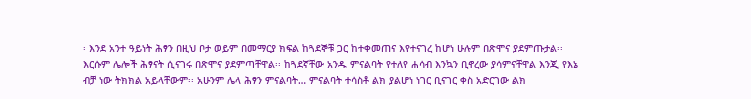፡ እንደ አንተ ዓይነት ሕፃን በዚህ ቦታ ወይም በመማርያ ክፍል ከጓደኞቹ ጋር ከተቀመጠና እየተናገረ ከሆነ ሁሉም በጽሞና ያደምጡታል፡፡ እርሱም ሌሎች ሕፃናት ሲናገሩ በጽሞና ያደምጣቸዋል፡፡ ከጓደኛቸው አንዱ ምናልባት የተለየ ሐሳብ እንኳን ቢኖረው ያሳምናቸዋል እንጂ የእኔ ብቻ ነው ትክክል አይላቸውም፡፡ አሁንም ሌላ ሕፃን ምናልባት… ምናልባት ተሳስቶ ልክ ያልሆነ ነገር ቢናገር ቀስ አድርገው ልክ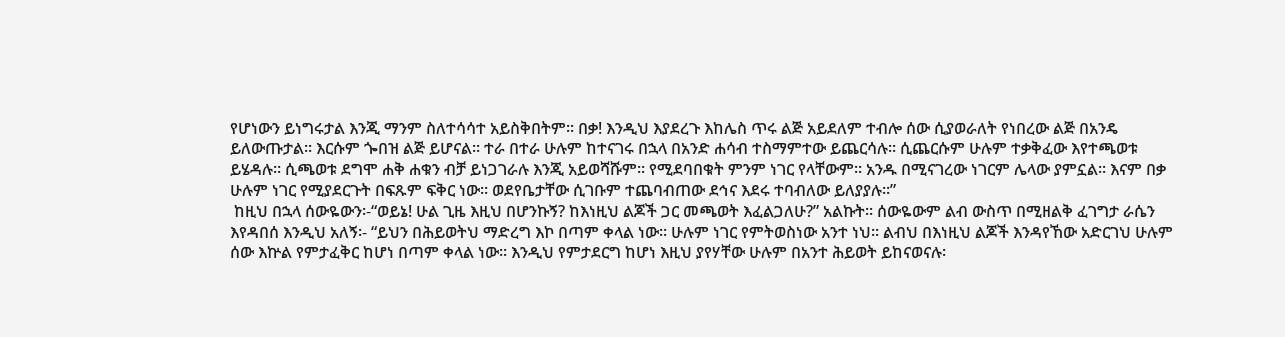የሆነውን ይነግሩታል እንጂ ማንም ስለተሳሳተ አይስቅበትም፡፡ በቃ! እንዲህ እያደረጉ እከሌስ ጥሩ ልጅ አይደለም ተብሎ ሰው ሲያወራለት የነበረው ልጅ በአንዴ ይለውጡታል፡፡ እርሱም ጐበዝ ልጅ ይሆናል፡፡ ተራ በተራ ሁሉም ከተናገሩ በኋላ በአንድ ሐሳብ ተስማምተው ይጨርሳሉ፡፡ ሲጨርሱም ሁሉም ተቃቅፈው እየተጫወቱ ይሄዳሉ፡፡ ሲጫወቱ ደግሞ ሐቅ ሐቁን ብቻ ይነጋገራሉ እንጂ አይወሻሹም፡፡ የሚደባበቁት ምንም ነገር የላቸውም፡፡ አንዱ በሚናገረው ነገርም ሌላው ያምኗል፡፡ እናም በቃ ሁሉም ነገር የሚያደርጉት በፍጹም ፍቅር ነው፡፡ ወደየቤታቸው ሲገቡም ተጨባብጠው ደኅና እደሩ ተባብለው ይለያያሉ፡፡”
 ከዚህ በኋላ ሰውዬውን፡-“ወይኔ! ሁል ጊዜ እዚህ በሆንኩኝ? ከእነዚህ ልጆች ጋር መጫወት እፈልጋለሁ?” አልኩት፡፡ ሰውዬውም ልብ ውስጥ በሚዘልቅ ፈገግታ ራሴን እየዳበሰ እንዲህ አለኝ፡- “ይህን በሕይወትህ ማድረግ እኮ በጣም ቀላል ነው፡፡ ሁሉም ነገር የምትወስነው አንተ ነህ፡፡ ልብህ በእነዚህ ልጆች እንዳየኸው አድርገህ ሁሉም ሰው እኵል የምታፈቅር ከሆነ በጣም ቀላል ነው፡፡ እንዲህ የምታደርግ ከሆነ እዚህ ያየሃቸው ሁሉም በአንተ ሕይወት ይከናወናሉ፡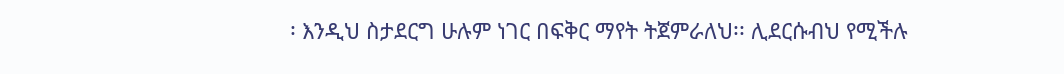፡ እንዲህ ስታደርግ ሁሉም ነገር በፍቅር ማየት ትጀምራለህ፡፡ ሊደርሱብህ የሚችሉ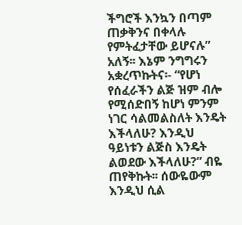ችግሮች እንኳን በጣም ጠቃቅንና በቀላሉ የምትፈታቸው ይሆናሉ” አለኝ፡፡ እኔም ንግግሩን አቋረጥኩትና፡- “የሆነ የሰፈራችን ልጅ ዝም ብሎ የሚሰድበኝ ከሆነ ምንም ነገር ሳልመልስለት እንዴት እችላለሁ? እንዲህ ዓይነቱን ልጅስ እንዴት ልወደው እችላለሁ?” ብዬ ጠየቅኩት፡፡ ሰውዬውም እንዲህ ሲል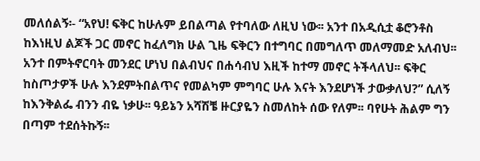መለሰልኝ፡- “አየህ! ፍቅር ከሁሉም ይበልጣል የተባለው ለዚህ ነው፡፡ አንተ በአዲሲቷ ቆሮንቶስ ከእነዚህ ልጆች ጋር መኖር ከፈለግክ ሁል ጊዜ ፍቅርን በተግባር በመግለጥ መለማመድ አለብህ፡፡ አንተ በምትኖርባት መንደር ሆነህ በልብህና በሐሳብህ እዚች ከተማ መኖር ትችላለህ፡፡ ፍቅር ከስጦታዎች ሁሉ እንደምትበልጥና የመልካም ምግባር ሁሉ እናት እንደሆነች ታውቃለህ?” ሲለኝ ከእንቅልፌ ብንን ብዬ ነቃሁ፡፡ ዓይኔን አሻሽቼ ዙርያዬን ስመለከት ሰው የለም፡፡ ባየሁት ሕልም ግን በጣም ተደሰትኩኝ፡፡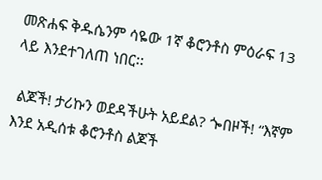መጽሐፍ ቅዱሴንም ሳዬው 1ኛ ቆሮንቶስ ምዕራፍ 13 ላይ እንደተገለጠ ነበር፡፡

 ልጆች! ታሪኩን ወደዳችሁት አይደል? ጐበዞች! “እኛም እንደ አዲሰቱ ቆሮንቶስ ልጆች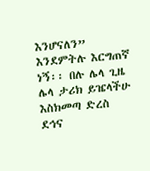እንሆናለን” እንደምትሉ እርግጠኛ ነኝ፡፡ በሉ ሌላ ጊዜ ሌላ ታሪክ ይዤላችሁ እስክመጣ ድረስ ደኅና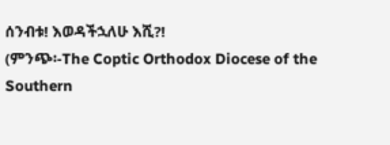ሰንብቱ! እወዳችኋለሁ እሺ?!
(ምንጭ፡-The Coptic Orthodox Diocese of the Southern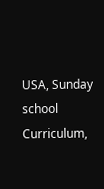USA, Sunday school Curriculum,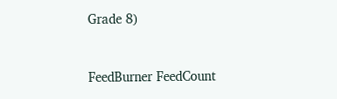Grade 8)


FeedBurner FeedCount